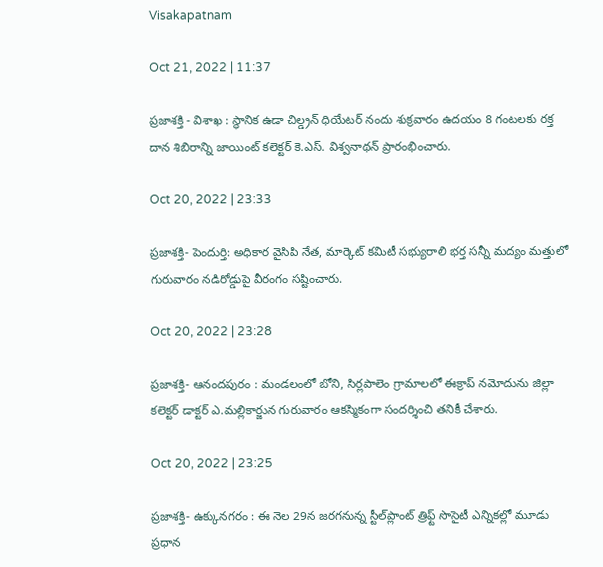Visakapatnam

Oct 21, 2022 | 11:37

ప్రజాశక్తి - విశాఖ : స్థానిక ఉడా చిల్డ్రన్‌ ధియేటర్‌ నందు శుక్రవారం ఉదయం 8 గంటలకు రక్త దాన శిబిరాన్ని జాయింట్‌ కలెక్టర్‌ కె.ఎస్‌. విశ్వనాథన్‌ ప్రారంభించారు.

Oct 20, 2022 | 23:33

ప్రజాశక్తి- పెందుర్తి: అధికార వైసిపి నేత, మార్కెట్‌ కమిటీ సభ్యురాలి భర్త సన్నీ మద్యం మత్తులో గురువారం నడిరోడ్డుపై వీరంగం సష్టించారు.

Oct 20, 2022 | 23:28

ప్రజాశక్తి- ఆనందపురం : మండలంలో బోని, సిర్లపాలెం గ్రామాలలో ఈక్రాప్‌ నమోదును జిల్లా కలెక్టర్‌ డాక్టర్‌ ఎ.మల్లికార్జున గురువారం ఆకస్మికంగా సందర్శించి తనికీ చేశారు.

Oct 20, 2022 | 23:25

ప్రజాశక్తి- ఉక్కునగరం : ఈ నెల 29న జరగనున్న స్టీల్‌ప్లాంట్‌ త్రిఫ్ట్‌ సొసైటీ ఎన్నికల్లో మూడు ప్రధాన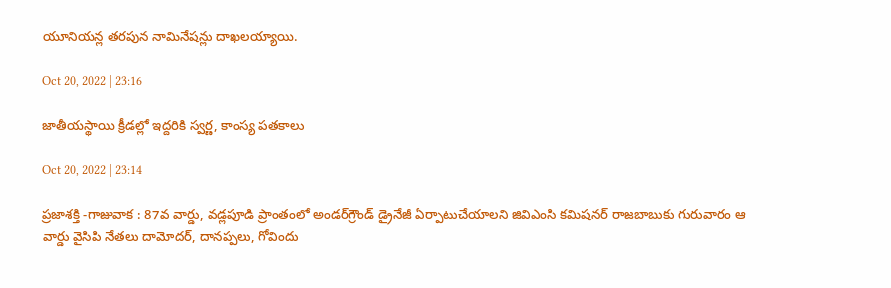యూనియన్ల తరపున నామినేషన్లు దాఖలయ్యాయి.

Oct 20, 2022 | 23:16

జాతీయస్థాయి క్రీడల్లో ఇద్దరికి స్వర్ణ, కాంస్య పతకాలు

Oct 20, 2022 | 23:14

ప్రజాశక్తి -గాజువాక : 87వ వార్డు, వడ్లపూడి ప్రాంతంలో అండర్‌గ్రౌండ్‌ డ్రైనేజీ ఏర్పాటుచేయాలని జివిఎంసి కమిషనర్‌ రాజబాబుకు గురువారం ఆ వార్డు వైసిపి నేతలు దామోదర్‌, దానప్పలు, గోవిందు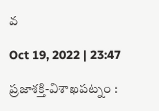వ

Oct 19, 2022 | 23:47

ప్రజాశక్తి-విశాఖపట్నం :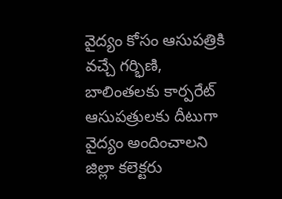వైద్యం కోసం ఆసుపత్రికి వచ్చే గర్భిణి, బాలింతలకు కార్పరేట్‌ ఆసుపత్రులకు దీటుగా వైద్యం అందించాలని జిల్లా కలెక్టరు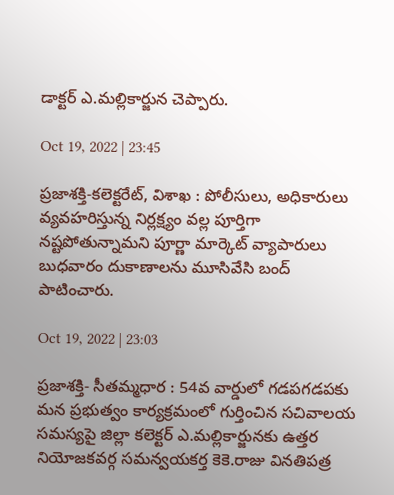డాక్టర్‌ ఎ.మల్లికార్జున చెప్పారు.

Oct 19, 2022 | 23:45

ప్రజాశక్తి-కలెక్టరేట్‌, విశాఖ : పోలీసులు, అధికారులు వ్యవహరిస్తున్న నిర్లక్ష్యం వల్ల పూర్తిగా నష్టపోతున్నామని పూర్ణా మార్కెట్‌ వ్యాపారులు బుధవారం దుకాణాలను మూసివేసి బంద్‌ పాటించారు.

Oct 19, 2022 | 23:03

ప్రజాశక్తి- సీతమ్మధార : 54వ వార్డులో గడపగడపకు మన ప్రభుత్వం కార్యక్రమంలో గుర్తించిన సచివాలయ సమస్యపై జిల్లా కలెక్టర్‌ ఎ.మల్లికార్జునకు ఉత్తర నియోజకవర్గ సమన్వయకర్త కెకె.రాజు వినతిపత్ర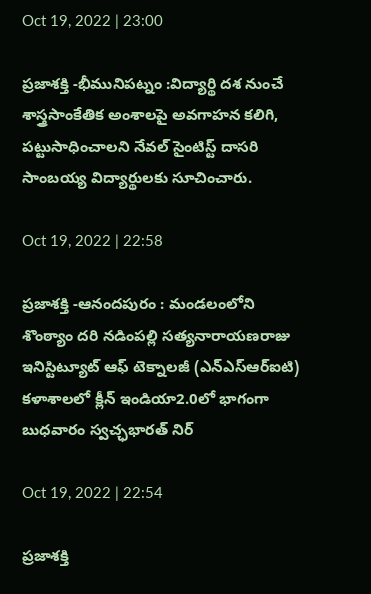Oct 19, 2022 | 23:00

ప్రజాశక్తి -భీమునిపట్నం :విద్యార్థి దశ నుంచే శాస్త్రసాంకేతిక అంశాలపై అవగాహన కలిగి, పట్టుసాధించాలని నేవల్‌ సైంటిస్ట్‌ దాసరి సాంబయ్య విద్యార్థులకు సూచించారు.

Oct 19, 2022 | 22:58

ప్రజాశక్తి -ఆనందపురం : మండలంలోని శొంఠ్యాం దరి నడింపల్లి సత్యనారాయణరాజు ఇనిస్టిట్యూట్‌ ఆఫ్‌ టెక్నాలజీ (ఎన్‌ఎస్‌ఆర్‌ఐటి) కళాశాలలో క్లీన్‌ ఇండియా2.0లో భాగంగా బుధవారం స్వచ్ఛభారత్‌ నిర్

Oct 19, 2022 | 22:54

ప్రజాశక్తి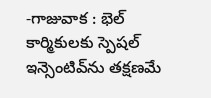-గాజువాక : భెల్‌ కార్మికులకు స్పెషల్‌ ఇన్సెంటివ్‌ను తక్షణమే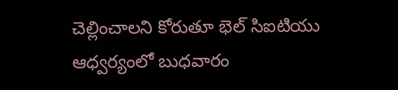చెల్లించాలని కోరుతూ భెల్‌ సిఐటియు ఆధ్వర్యంలో బుధవారం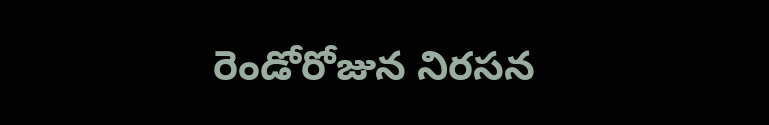రెండోరోజున నిరసన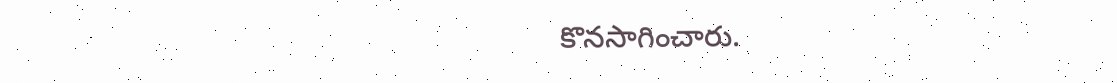కొనసాగించారు.